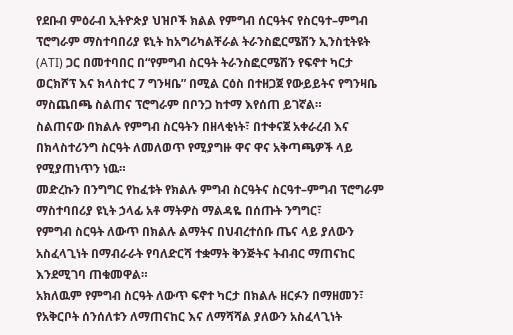የደቡብ ምዕራብ ኢትዮጵያ ህዝቦች ክልል የምግብ ሰርዓትና የስርዓተ–ምግብ ፕሮግራም ማስተባበሪያ ዩኒት ከአግሪካልቸራል ትራንስፎርሜሽን ኢንስቲትዩት (ATI) ጋር በመተባበር በ“የምግብ ስርዓት ትራንስፎርሜሽን የፍኖተ ካርታ ወርክሾፕ እና ክላስተር 7 ግንዛቤ” በሚል ርዕስ በተዘጋጀ የውይይትና የግንዛቤ ማስጨበጫ ስልጠና ፕሮግራም በቦንጋ ከተማ እየሰጠ ይገኛል።
ስልጠናው በክልሉ የምግብ ስርዓትን በዘላቂነት፣ በተቀናጀ አቀራረብ እና በክላስተሪንግ ስርዓት ለመለወጥ የሚያግዙ ዋና ዋና አቅጣጫዎች ላይ የሚያጠነጥን ነዉ።
መድረኩን በንግግር የከፈቱት የክልሉ ምግብ ስርዓትና ስርዓተ–ምግብ ፕሮግራም ማስተባበሪያ ዩኒት ኃላፊ አቶ ማትዎስ ማልዳዬ በሰጡት ንግግር፣
የምግብ ስርዓት ለውጥ በክልሉ ልማትና በህብረተሰቡ ጤና ላይ ያለውን አስፈላጊነት በማብራራት የባለድርሻ ተቋማት ቅንጅትና ትብብር ማጠናከር እንደሚገባ ጠቁመዋል።
አክለዉም የምግብ ስርዓት ለውጥ ፍኖተ ካርታ በክልሉ ዘርፉን በማዘመን፣ የአቅርቦት ሰንሰለቱን ለማጠናከር እና ለማሻሻል ያለውን አስፈላጊነት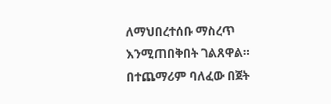ለማህበረተሰቡ ማስረጥ እንሚጠበቅበት ገልጸዋል።
በተጨማሪም ባለፈው በጀት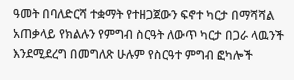ዓመት በባለድርሻ ተቋማት የተዘጋጀውን ፍኖተ ካርታ በማሻሻል አጠቃላይ የክልሉን የምግብ ስርዓት ለውጥ ካርታ በጋራ ላዉንች እንደሚደረግ በመግለጽ ሁሉም የስርዓተ ምግብ ፎካሎች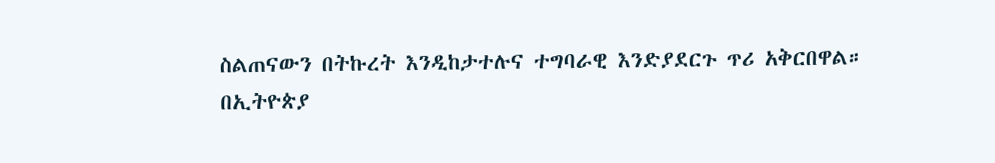ስልጠናውን በትኩረት እንዲከታተሉና ተግባራዊ እንድያደርጉ ጥሪ አቅርበዋል።
በኢትዮጵያ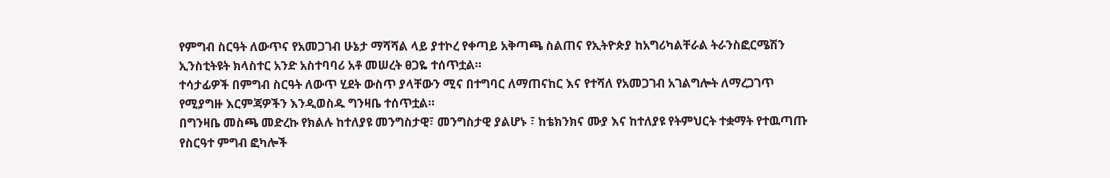የምግብ ስርዓት ለውጥና የአመጋገብ ሁኔታ ማሻሻል ላይ ያተኮረ የቀጣይ አቅጣጫ ስልጠና የኢትዮጵያ ከአግሪካልቸራል ትራንስፎርሜሽን ኢንስቲትዩት ክላስተር አንድ አስተባባሪ አቶ መሠረት ፀጋዬ ተሰጥቷል።
ተሳታፊዎች በምግብ ስርዓት ለውጥ ሂደት ውስጥ ያላቸውን ሚና በተግባር ለማጠናከር እና የተሻለ የአመጋገብ አገልግሎት ለማረጋገጥ የሚያግዙ እርምጃዎችን እንዲወስዱ ግንዛቤ ተሰጥቷል።
በግንዛቤ መስጫ መድረኩ የክልሉ ከተለያዩ መንግስታዊ፣ መንግስታዊ ያልሆኑ ፣ ከቴክንክና ሙያ እና ከተለያዩ የትምህርት ተቋማት የተዉጣጡ የስርዓተ ምግብ ፎካሎች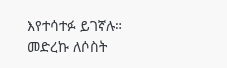እየተሳተፉ ይገኛሉ። መድረኩ ለሶስት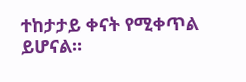ተከታታይ ቀናት የሚቀጥል ይሆናል።